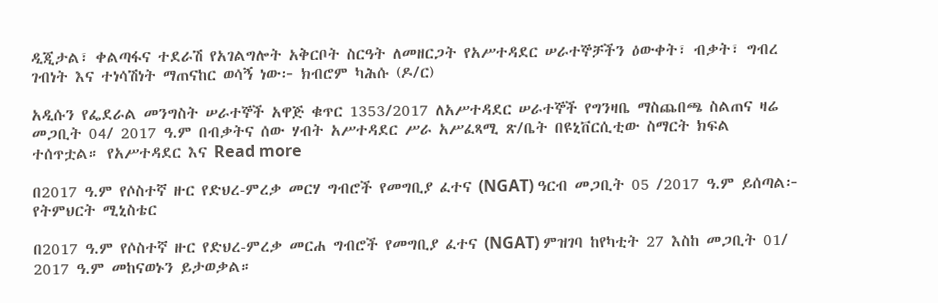ዲጂታል፣ ቀልጣፋና ተደራሽ የአገልግሎት አቅርቦት ስርዓት ለመዘርጋት የአሥተዳደር ሠራተኞቻችን ዕውቀት፣ ብቃት፣ ግብረ ገብነት እና ተነሳሽነት ማጠናከር ወሳኝ ነው፦ ክብሮም ካሕሱ (ዶ/ር)

አዲሱን የፌደራል መንግስት ሠራተኞች አዋጅ ቁጥር 1353/2017 ለአሥተዳደር ሠራተኞች የግንዛቤ ማስጨበጫ ስልጠና ዛሬ መጋቢት 04/ 2017 ዓ.ም በብቃትና ሰው ሃብት አሥተዳደር ሥራ አሥፈጻሚ ጽ/ቤት በዩኒቨርሲቲው ስማርት ክፍል ተሰጥቷል። የአሥተዳደር እና Read more

በ2017 ዓ.ም የሶስተኛ ዙር የድህረ-ምረቃ መርሃ ግብሮች የመግቢያ ፈተና (NGAT) ዓርብ መጋቢት 05 /2017 ዓ.ም ይሰጣል፦ የትምህርት ሚኒስቴር

በ2017 ዓ.ም የሶስተኛ ዙር የድህረ-ምረቃ መርሐ ግብሮች የመግቢያ ፈተና (NGAT) ምዝገባ ከየካቲት 27 እስከ መጋቢት 01/ 2017 ዓ.ም መከናወኑን ይታወቃል።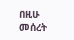በዚሁ መሰረት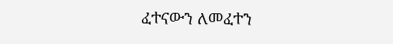ፈተናውን ለመፈተን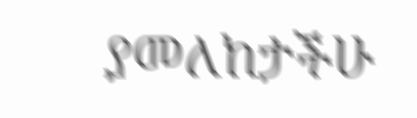ያመለከታችሁ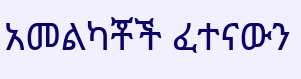አመልካቾች ፈተናውን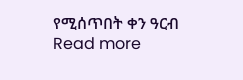የሚሰጥበት ቀን ዓርብ Read more